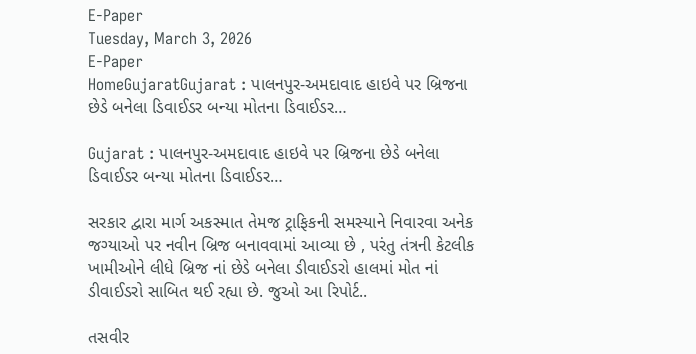E-Paper
Tuesday, March 3, 2026
E-Paper
HomeGujaratGujarat : પાલનપુર-અમદાવાદ હાઇવે પર બ્રિજના છેડે બનેલા ડિવાઈડર બન્યા મોતના ડિવાઈડર…

Gujarat : પાલનપુર-અમદાવાદ હાઇવે પર બ્રિજના છેડે બનેલા ડિવાઈડર બન્યા મોતના ડિવાઈડર…

સરકાર દ્વારા માર્ગ અકસ્માત તેમજ ટ્રાફિકની સમસ્યાને નિવારવા અનેક જગ્યાઓ પર નવીન બ્રિજ બનાવવામાં આવ્યા છે , પરંતુ તંત્રની કેટલીક ખામીઓને લીધે બ્રિજ નાં છેડે બનેલા ડીવાઈડરો હાલમાં મોત નાં ડીવાઈડરો સાબિત થઈ રહ્યા છે. જુઓ આ રિપોર્ટ..

તસવીર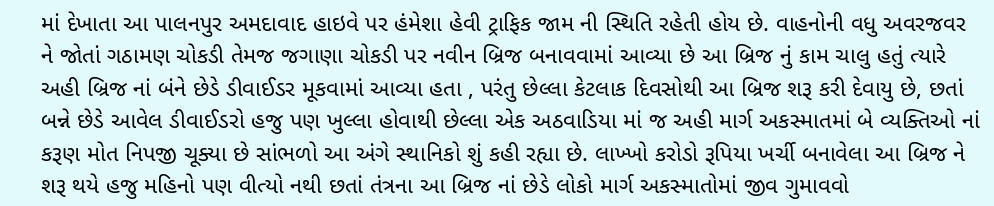માં દેખાતા આ પાલનપુર અમદાવાદ હાઇવે પર હંમેશા હેવી ટ્રાફિક જામ ની સ્થિતિ રહેતી હોય છે. વાહનોની વધુ અવરજવર ને જોતાં ગઠામણ ચોકડી તેમજ જગાણા ચોકડી પર નવીન બ્રિજ બનાવવામાં આવ્યા છે આ બ્રિજ નું કામ ચાલુ હતું ત્યારે અહી બ્રિજ નાં બંને છેડે ડીવાઈડર મૂકવામાં આવ્યા હતા , પરંતુ છેલ્લા કેટલાક દિવસોથી આ બ્રિજ શરૂ કરી દેવાયુ છે, છતાં બન્ને છેડે આવેલ ડીવાઈડરો હજુ પણ ખુલ્લા હોવાથી છેલ્લા એક અઠવાડિયા માં જ અહી માર્ગ અકસ્માતમાં બે વ્યક્તિઓ નાં કરૂણ મોત નિપજી ચૂક્યા છે સાંભળો આ અંગે સ્થાનિકો શું કહી રહ્યા છે. લાખ્ખો કરોડો રૂપિયા ખર્ચી બનાવેલા આ બ્રિજ ને શરૂ થયે હજુ મહિનો પણ વીત્યો નથી છતાં તંત્રના આ બ્રિજ નાં છેડે લોકો માર્ગ અકસ્માતોમાં જીવ ગુમાવવો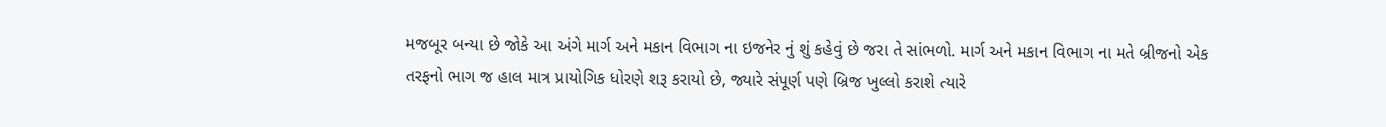મજબૂર બન્યા છે જોકે આ અંગે માર્ગ અને મકાન વિભાગ ના ઇજનેર નું શું કહેવું છે જરા તે સાંભળો. માર્ગ અને મકાન વિભાગ ના મતે બ્રીજનો એક તરફનો ભાગ જ હાલ માત્ર પ્રાયોગિક ધોરણે શરૂ કરાયો છે, જ્યારે સંપૂર્ણ પણે બ્રિજ ખુલ્લો કરાશે ત્યારે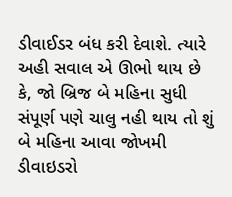ડીવાઈડર બંધ કરી દેવાશે. ત્યારે અહી સવાલ એ ઊભો થાય છે કે, જો બ્રિજ બે મહિના સુધી સંપૂર્ણ પણે ચાલુ નહી થાય તો શું બે મહિના આવા જોખમી ડીવાઇડરો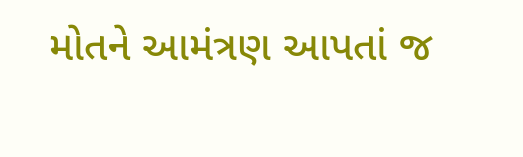મોતને આમંત્રણ આપતાં જ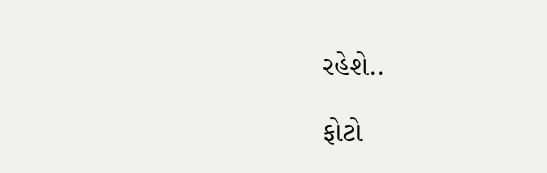રહેશે..

ફોટો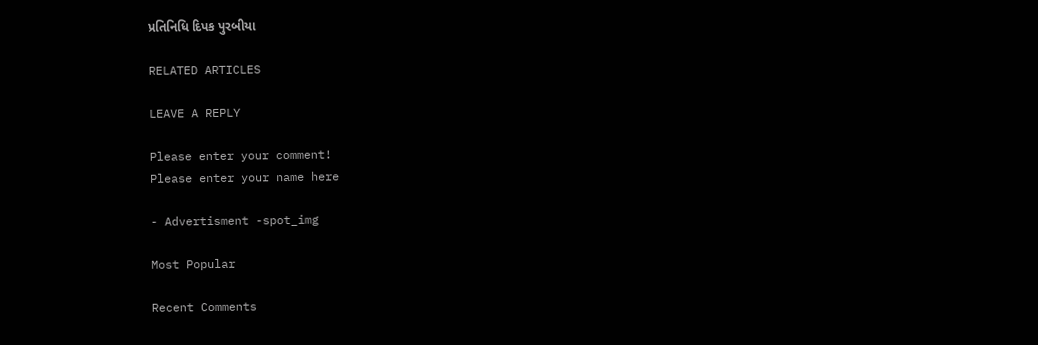પ્રતિનિધિ દિપક પુરબીયા

RELATED ARTICLES

LEAVE A REPLY

Please enter your comment!
Please enter your name here

- Advertisment -spot_img

Most Popular

Recent Comments